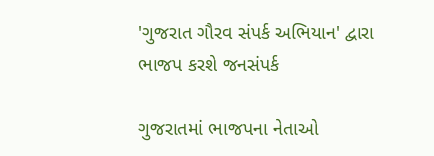'ગુજરાત ગૌરવ સંપર્ક અભિયાન' દ્વારા ભાજપ કરશે જનસંપર્ક

ગુજરાતમાં ભાજપના નેતાઓ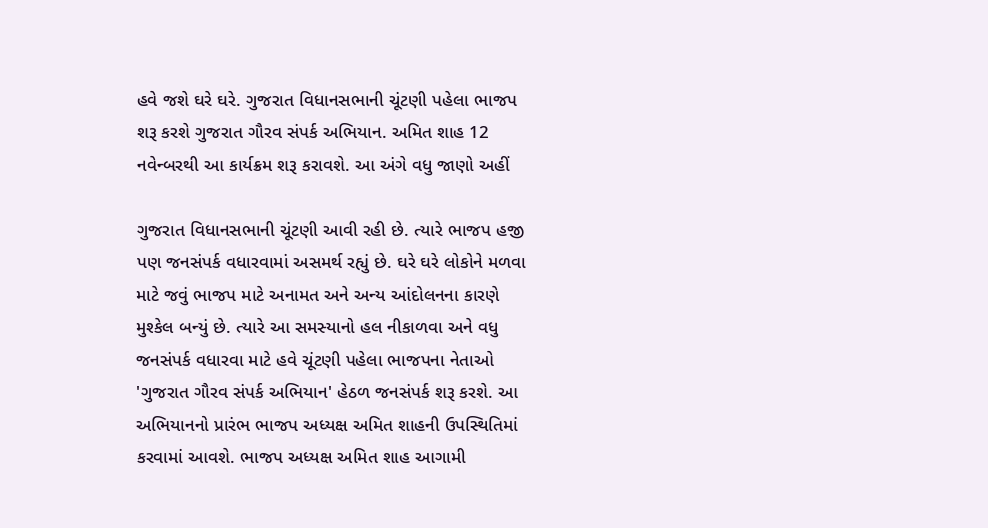હવે જશે ઘરે ઘરે. ગુજરાત વિધાનસભાની ચૂંટણી પહેલા ભાજપ શરૂ કરશે ગુજરાત ગૌરવ સંપર્ક અભિયાન. અમિત શાહ 12 નવેન્બરથી આ કાર્યક્રમ શરૂ કરાવશે. આ અંગે વધુ જાણો અહીં

ગુજરાત વિધાનસભાની ચૂંટણી આવી રહી છે. ત્યારે ભાજપ હજી પણ જનસંપર્ક વધારવામાં અસમર્થ રહ્યું છે. ઘરે ઘરે લોકોને મળવા માટે જવું ભાજપ માટે અનામત અને અન્ય આંદોલનના કારણે મુશ્કેલ બન્યું છે. ત્યારે આ સમસ્યાનો હલ નીકાળવા અને વધુ જનસંપર્ક વધારવા માટે હવે ચૂંટણી પહેલા ભાજપના નેતાઓ 'ગુજરાત ગૌરવ સંપર્ક અભિયાન' હેઠળ જનસંપર્ક શરૂ કરશે. આ અભિયાનનો પ્રારંભ ભાજપ અધ્યક્ષ અમિત શાહની ઉપસ્થિતિમાં કરવામાં આવશે. ભાજપ અધ્યક્ષ અમિત શાહ આગામી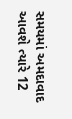સમયમાં અમદાવાદ આવશે ત્યારે 12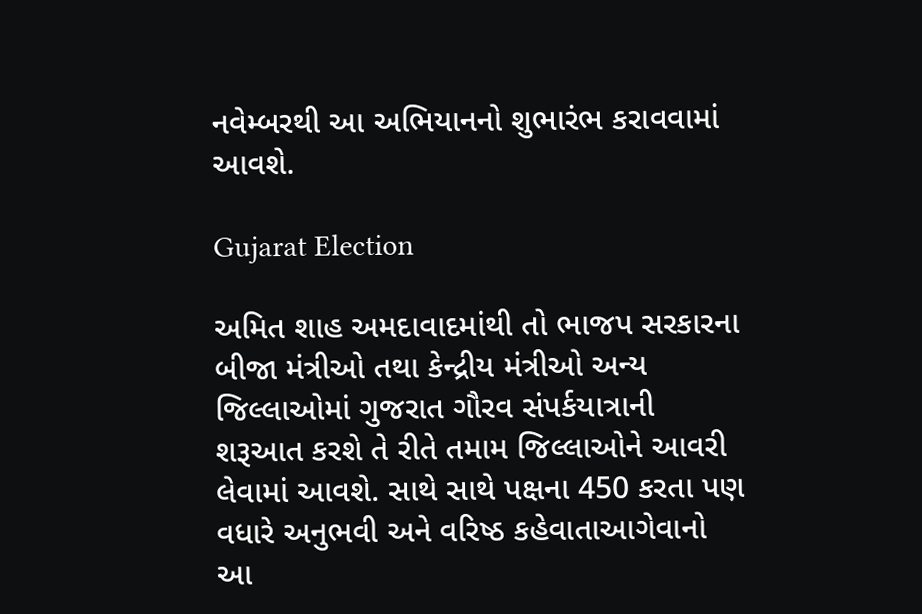નવેમ્બરથી આ અભિયાનનો શુભારંભ કરાવવામાં આવશે.

Gujarat Election

અમિત શાહ અમદાવાદમાંથી તો ભાજપ સરકારના બીજા મંત્રીઓ તથા કેન્દ્રીય મંત્રીઓ અન્ય જિલ્લાઓમાં ગુજરાત ગૌરવ સંપર્કયાત્રાની શરૂઆત કરશે તે રીતે તમામ જિલ્લાઓને આવરી લેવામાં આવશે. સાથે સાથે પક્ષના 450 કરતા પણ વધારે અનુભવી અને વરિષ્ઠ કહેવાતાઆગેવાનો આ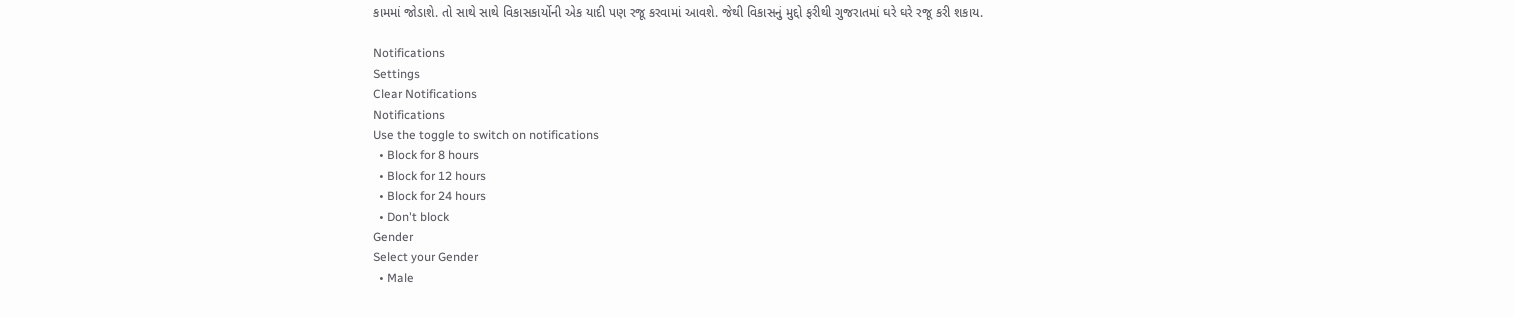કામમાં જોડાશે. તો સાથે સાથે વિકાસકાર્યોની એક યાદી પણ રજૂ કરવામાં આવશે. જેથી વિકાસનું મુદ્દો ફરીથી ગુજરાતમાં ઘરે ઘરે રજૂ કરી શકાય.

Notifications
Settings
Clear Notifications
Notifications
Use the toggle to switch on notifications
  • Block for 8 hours
  • Block for 12 hours
  • Block for 24 hours
  • Don't block
Gender
Select your Gender
  • Male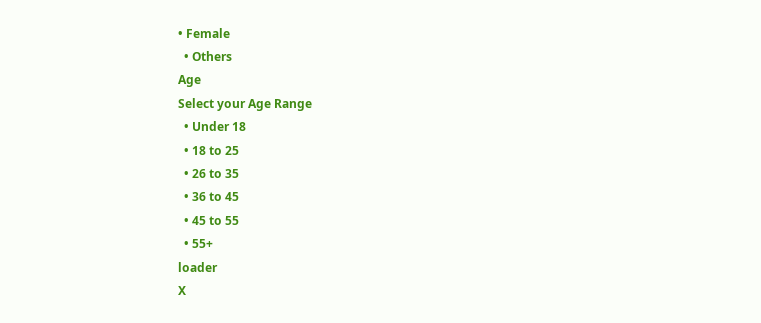• Female
  • Others
Age
Select your Age Range
  • Under 18
  • 18 to 25
  • 26 to 35
  • 36 to 45
  • 45 to 55
  • 55+
loader
X